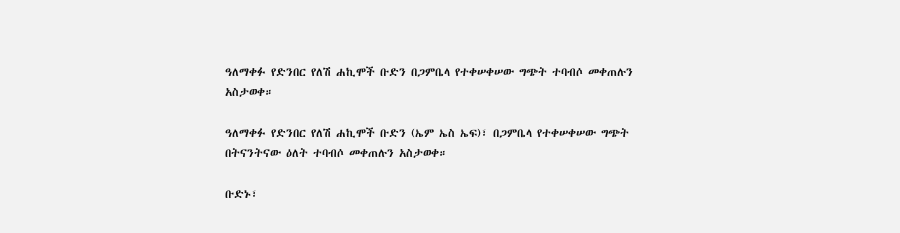ዓለማቀፉ የድንበር የለሽ ሐኪሞች ቡድን በጋምቤላ የተቀሠቀሠው ግጭት ተባብሶ መቀጠሉን አስታወቀ።

ዓለማቀፉ የድንበር የለሽ ሐኪሞች ቡድን (ኤም ኤስ ኤፍ)፣ በጋምቤላ የተቀሠቀሠው ግጭት በትናንትናው ዕለት ተባብሶ መቀጠሉን አስታወቀ።

ቡድኑ፣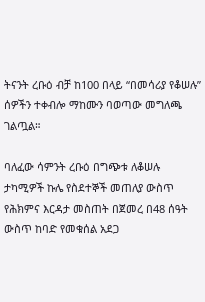ትናንት ረቡዕ ብቻ ከ100 በላይ “በመሳሪያ የቆሠሉ” ሰዎችን ተቀብሎ ማከሙን ባወጣው መግለጫ ገልጧል።

ባለፈው ሳምንት ረቡዕ በግጭቱ ለቆሠሉ ታካሚዎች ኩሌ የስደተኞች መጠለያ ውስጥ የሕክምና እርዳታ መስጠት በጀመረ በ48 ሰዓት ውስጥ ከባድ የመቁሰል አደጋ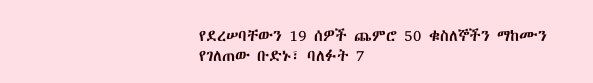የደረሠባቸውን 19 ሰዎች ጨምሮ 50 ቁስለኞችን ማከሙን የገለጠው ቡድኑ፣ ባለፉት 7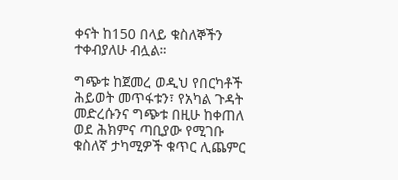ቀናት ከ150 በላይ ቁስለኞችን ተቀብያለሁ ብሏል።

ግጭቱ ከጀመረ ወዲህ የበርካቶች ሕይወት መጥፋቱን፣ የአካል ጉዳት መድረሱንና ግጭቱ በዚሁ ከቀጠለ ወደ ሕክምና ጣቢያው የሚገቡ ቁስለኛ ታካሚዎች ቁጥር ሊጨምር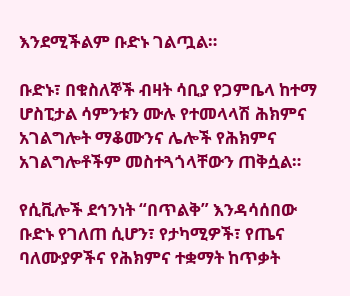እንደሚችልም ቡድኑ ገልጧል።

ቡድኑ፣ በቁስለኞች ብዛት ሳቢያ የጋምቤላ ከተማ ሆስፒታል ሳምንቱን ሙሉ የተመላላሽ ሕክምና አገልግሎት ማቆሙንና ሌሎች የሕክምና አገልግሎቶችም መስተጓጎላቸውን ጠቅሷል።

የሲቪሎች ደኅንነት “በጥልቅ” እንዳሳሰበው ቡድኑ የገለጠ ሲሆን፣ የታካሚዎች፣ የጤና ባለሙያዎችና የሕክምና ተቋማት ከጥቃት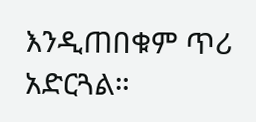እንዲጠበቁም ጥሪ አድርጓል።